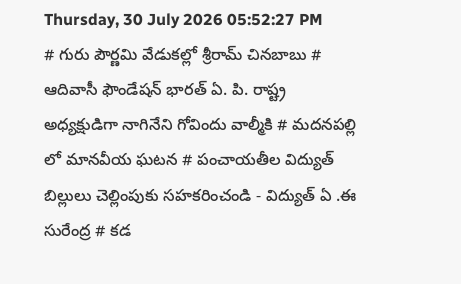Thursday, 30 July 2026 05:52:27 PM
# గురు పౌర్ణమి వేడుకల్లో శ్రీరామ్ చినబాబు # ఆదివాసీ ఫౌండేషన్ భారత్ ఏ. పి. రాష్ట్ర అధ్యక్షుడిగా నాగినేని గోవిందు వాల్మీకి # మదనపల్లి లో మానవీయ ఘటన # పంచాయతీల విద్యుత్ బిల్లులు చెల్లింపుకు సహకరించండి - విద్యుత్ ఏ .ఈ సురేంద్ర # కడ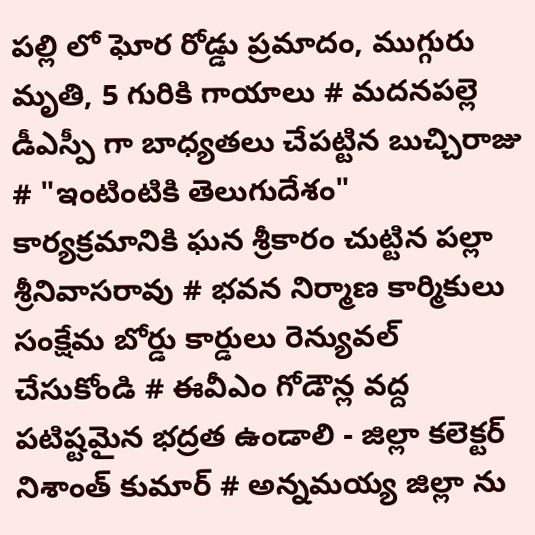పల్లి లో ఘోర రోడ్డు ప్రమాదం, ముగ్గురు మృతి, 5 గురికి గాయాలు # మదనపల్లె డీఎస్పీ గా బాధ్యతలు చేపట్టిన బుచ్చిరాజు # "ఇంటింటికి తెలుగుదేశం" కార్యక్రమానికి ఘన శ్రీకారం చుట్టిన పల్లా శ్రీనివాసరావు # భవన నిర్మాణ కార్మికులు సంక్షేమ బోర్డు కార్డులు రెన్యువల్ చేసుకోండి # ఈవీఎం గోడౌన్ల వద్ద పటిష్టమైన భద్రత ఉండాలి - జిల్లా కలెక్టర్ నిశాంత్ కుమార్ # అన్నమయ్య జిల్లా ను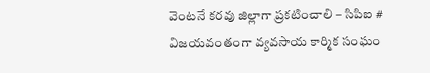వెంటనే కరవు జిల్లాగా ప్రకటించాలి – సిపిఐ # విజయవంతంగా వ్యవసాయ కార్మిక సంఘం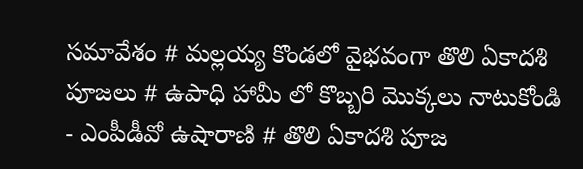సమావేశం # మల్లయ్య కొండలో వైభవంగా తొలి ఏకాదశి పూజలు # ఉపాధి హామీ లో కొబ్బరి మొక్కలు నాటుకోండి - ఎంపీడీవో ఉషారాణి # తొలి ఏకాదశి పూజ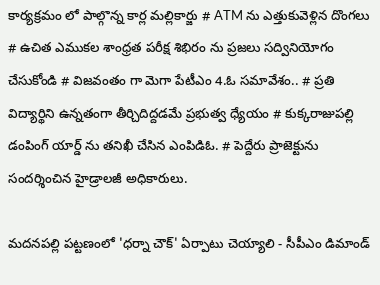కార్యక్రమం లో పాల్గొన్న కార్ల మల్లికార్జు # ATM ను ఎత్తుకువెళ్లిన దొంగలు # ఉచిత ఎముకల శాంధ్రత పరీక్ష శిభిరం ను ప్రజలు సద్వినియోగం చేసుకోండి # విజవంతం గా మెగా పేటీఎం 4.ఓ సమావేశం.. # ప్రతి విద్యార్థిని ఉన్నతంగా తీర్చిదిద్దడమే ప్రభుత్వ ధ్యేయం # కుక్కరాజుపల్లి డంపింగ్ యార్డ్ ను తనిఖీ చేసిన ఎంపిడిఓ. # పెద్దేరు ప్రాజెక్టును సందర్శించిన హైడ్రాలజీ అధికారులు.

మదనపల్లి పట్టణంలో 'ధర్నా చౌక్' ఏర్పాటు చెయ్యాలి - సీపీఎం డిమాండ్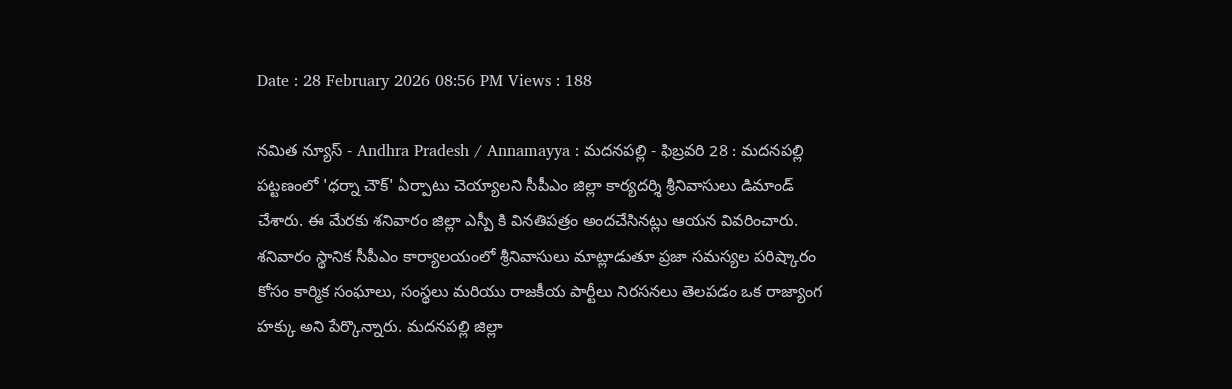Date : 28 February 2026 08:56 PM Views : 188

నమిత న్యూస్ - Andhra Pradesh / Annamayya : మదనపల్లి - ఫిబ్రవరి 28 : మదనపల్లి పట్టణంలో 'ధర్నా చౌక్' ఏర్పాటు చెయ్యాలని సీపీఎం జిల్లా కార్యదర్శి శ్రీనివాసులు డిమాండ్ చేశారు. ఈ మేరకు శనివారం జిల్లా ఎస్పీ కి వినతిపత్రం అందచేసినట్లు ఆయన వివరించారు. శనివారం స్థానిక సీపీఎం కార్యాలయంలో శ్రీనివాసులు మాట్లాడుతూ ప్రజా సమస్యల పరిష్కారం కోసం కార్మిక సంఘాలు, సంస్థలు మరియు రాజకీయ పార్టీలు నిరసనలు తెలపడం ఒక రాజ్యాంగ హక్కు అని పేర్కొన్నారు. మదనపల్లి జిల్లా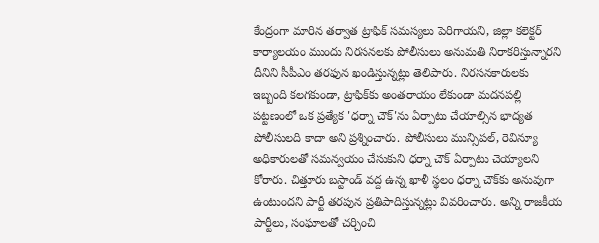కేంద్రంగా మారిన తర్వాత ట్రాఫిక్ సమస్యలు పెరిగాయని, జిల్లా కలెక్టర్ కార్యాలయం ముందు నిరసనలకు పోలీసులు అనుమతి నిరాకరిస్తున్నారని దీనిని సీపీఎం తరఫున ఖండిస్తున్నట్లు తెలిపారు. నిరసనకారులకు ఇబ్బంది కలగకుండా, ట్రాఫిక్‌కు అంతరాయం లేకుండా మదనపల్లి పట్టణంలో ఒక ప్రత్యేక 'ధర్నా చౌక్'ను ఏర్పాటు చేయాల్సిన భాద్యత పోలీసులది కాదా అని ప్రశ్నించారు. పోలీసులు మున్సిపల్, రెవిన్యూ అధికారులతో సమన్వయం చేసుకుని ధర్నా చౌక్ ఏర్పాటు చెయ్యాలని కోరారు. చిత్తూరు బస్టాండ్ వద్ద ఉన్న ఖాళీ స్థలం ధర్నా చౌక్‌కు అనువుగా ఉంటుందని పార్టీ తరపున ప్రతిపాదిస్తున్నట్లు వివరించారు. అన్ని రాజకీయ పార్టీలు, సంఘాలతో చర్చించి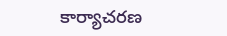కార్యాచరణ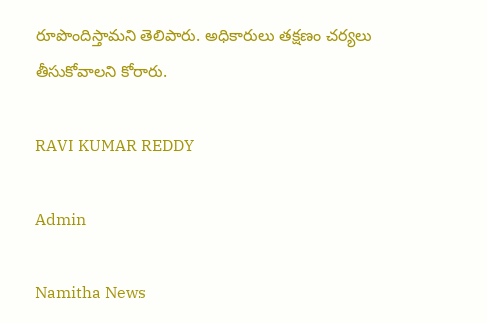రూపొందిస్తామని తెలిపారు. అధికారులు తక్షణం చర్యలు తీసుకోవాలని కోరారు.

RAVI KUMAR REDDY

Admin

Namitha News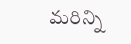మరిన్ని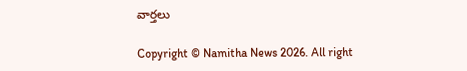వార్తలు

Copyright © Namitha News 2026. All right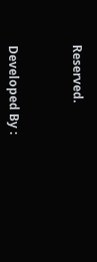Reserved.



Developed By :